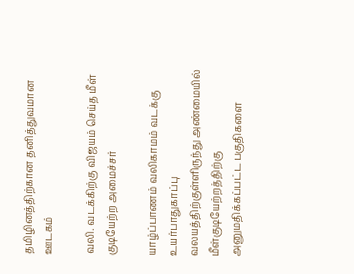தமிழினத்திற்கான தனித்துவமான ஊடகம்

வலி. வடக்கிற்கு விஜயம் செய்த மீள் குடியேற்ற அமைச்சர்

யாழ்ப்பாணம் வலிகாமம் வடக்கு உயர்பாதுகாப்பு வலயத்திற்குள்ளிருந்து அண்மையில் மீள்குடியேற்றத்திற்கு அனுமதிக்கப்பட்ட பகுதிகளை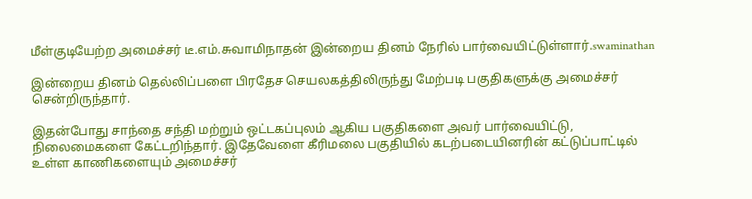மீள்குடியேற்ற அமைச்சர் டீ.எம்.சுவாமிநாதன் இன்றைய தினம் நேரில் பார்வையிட்டுள்ளார்.swaminathan

இன்றைய தினம் தெல்லிப்பளை பிரதேச செயலகத்திலிருந்து மேற்படி பகுதிகளுக்கு அமைச்சர் சென்றிருந்தார்.

இதன்போது சாந்தை சந்தி மற்றும் ஒட்டகப்புலம் ஆகிய பகுதிகளை அவர் பார்வையிட்டு, நிலைமைகளை கேட்டறிந்தார். இதேவேளை கீரிமலை பகுதியில் கடற்படையினரின் கட்டுப்பாட்டில் உள்ள காணிகளையும் அமைச்சர்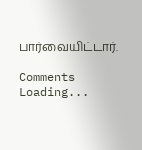பார்வையிட்டார்.

Comments
Loading...